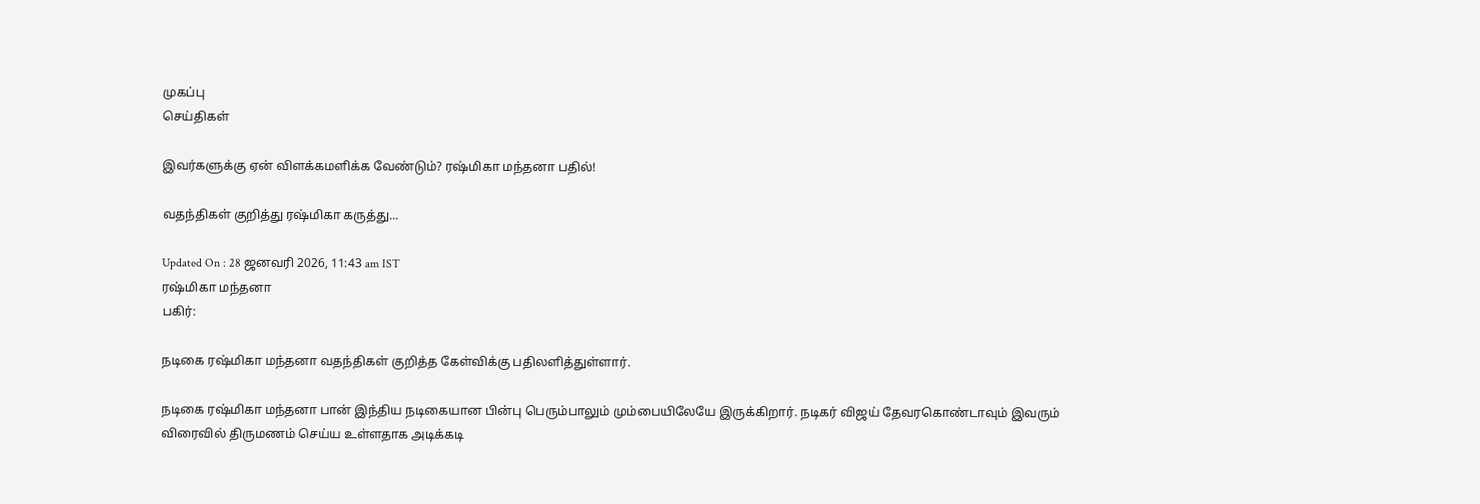முகப்பு
செய்திகள்

இவர்களுக்கு ஏன் விளக்கமளிக்க வேண்டும்? ரஷ்மிகா மந்தனா பதில்!

வதந்திகள் குறித்து ரஷ்மிகா கருத்து...

Updated On : 28 ஜனவரி 2026, 11:43 am IST
ரஷ்மிகா மந்தனா
பகிர்:

நடிகை ரஷ்மிகா மந்தனா வதந்திகள் குறித்த கேள்விக்கு பதிலளித்துள்ளார்.

நடிகை ரஷ்மிகா மந்தனா பான் இந்திய நடிகையான பின்பு பெரும்பாலும் மும்பையிலேயே இருக்கிறார். நடிகர் விஜய் தேவரகொண்டாவும் இவரும் விரைவில் திருமணம் செய்ய உள்ளதாக அடிக்கடி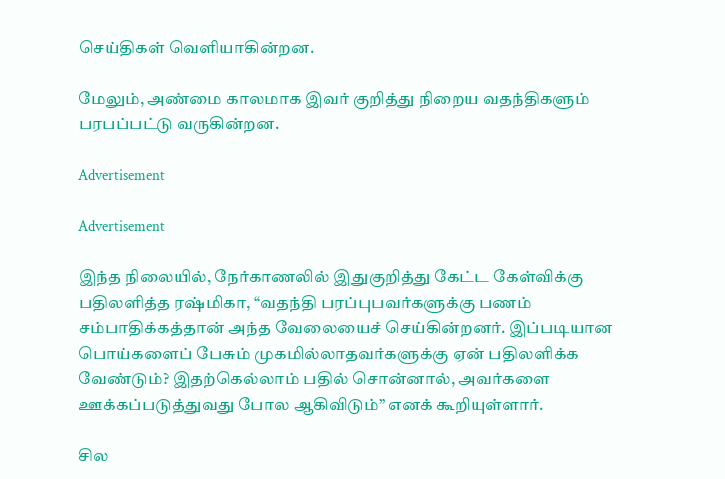செய்திகள் வெளியாகின்றன.

மேலும், அண்மை காலமாக இவர் குறித்து நிறைய வதந்திகளும் பரபப்பட்டு வருகின்றன.

Advertisement

Advertisement

இந்த நிலையில், நேர்காணலில் இதுகுறித்து கேட்ட கேள்விக்கு பதிலளித்த ரஷ்மிகா, “வதந்தி பரப்புபவர்களுக்கு பணம் சம்பாதிக்கத்தான் அந்த வேலையைச் செய்கின்றனர். இப்படியான பொய்களைப் பேசும் முகமில்லாதவர்களுக்கு ஏன் பதிலளிக்க வேண்டும்? இதற்கெல்லாம் பதில் சொன்னால், அவர்களை ஊக்கப்படுத்துவது போல ஆகிவிடும்” எனக் கூறியுள்ளார்.

சில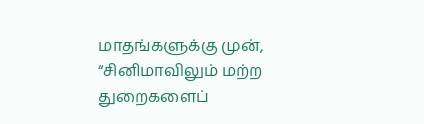மாதங்களுக்கு முன், “சினிமாவிலும் மற்ற துறைகளைப்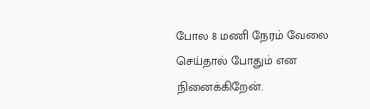போல 8 மணி நேரம் வேலை செய்தால் போதும் என நினைக்கிறேன்.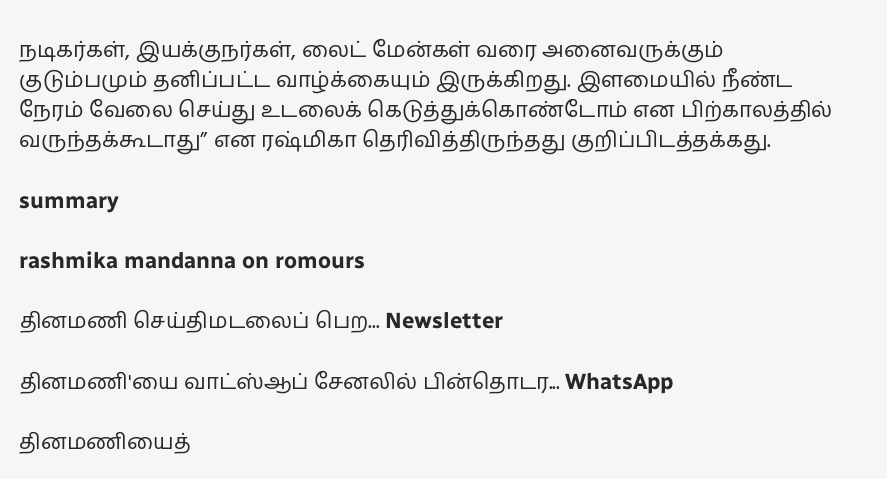நடிகர்கள், இயக்குநர்கள், லைட் மேன்கள் வரை அனைவருக்கும் குடும்பமும் தனிப்பட்ட வாழ்க்கையும் இருக்கிறது. இளமையில் நீண்ட நேரம் வேலை செய்து உடலைக் கெடுத்துக்கொண்டோம் என பிற்காலத்தில் வருந்தக்கூடாது” என ரஷ்மிகா தெரிவித்திருந்தது குறிப்பிடத்தக்கது.

summary

rashmika mandanna on romours

தினமணி செய்திமடலைப் பெற... Newsletter

தினமணி'யை வாட்ஸ்ஆப் சேனலில் பின்தொடர... WhatsApp

தினமணியைத்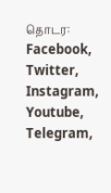தொடர: Facebook, Twitter, Instagram, Youtube, Telegram,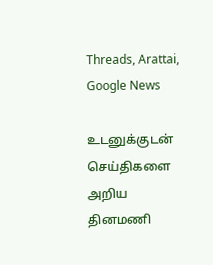Threads, Arattai, Google News

உடனுக்குடன் செய்திகளை அறிய தினமணி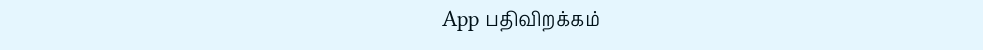App பதிவிறக்கம்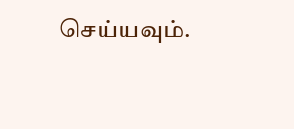செய்யவும்.